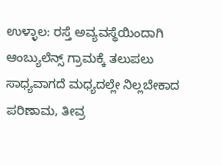ಉಳ್ಳಾಲ: ರಸ್ತೆ ಅವ್ಯವಸ್ಥೆಯಿಂದಾಗಿ ಆಂಬ್ಯುಲೆನ್ಸ್ ಗ್ರಾಮಕ್ಕೆ ತಲುಪಲು ಸಾಧ್ಯವಾಗದೆ ಮಧ್ಯದಲ್ಲೇ ನಿಲ್ಲಬೇಕಾದ ಪರಿಣಾಮ, ತೀವ್ರ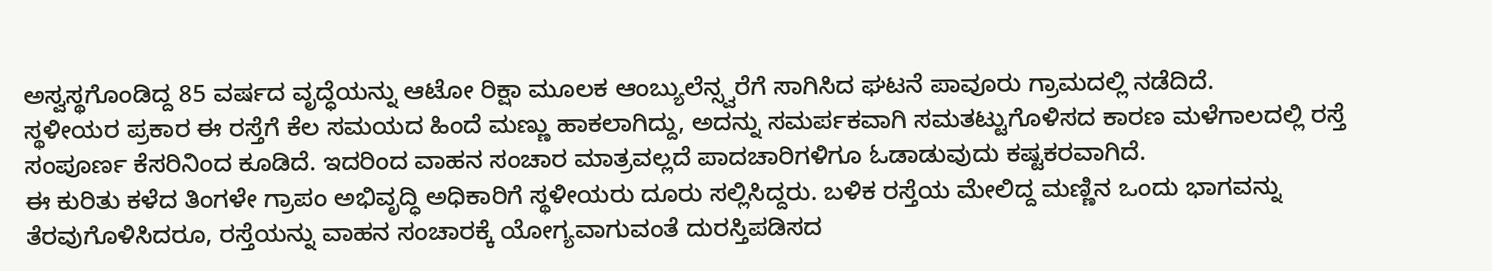ಅಸ್ವಸ್ಥಗೊಂಡಿದ್ದ 85 ವರ್ಷದ ವೃದ್ಧೆಯನ್ನು ಆಟೋ ರಿಕ್ಷಾ ಮೂಲಕ ಆಂಬ್ಯುಲೆನ್ಸ್ವರೆಗೆ ಸಾಗಿಸಿದ ಘಟನೆ ಪಾವೂರು ಗ್ರಾಮದಲ್ಲಿ ನಡೆದಿದೆ.
ಸ್ಥಳೀಯರ ಪ್ರಕಾರ ಈ ರಸ್ತೆಗೆ ಕೆಲ ಸಮಯದ ಹಿಂದೆ ಮಣ್ಣು ಹಾಕಲಾಗಿದ್ದು, ಅದನ್ನು ಸಮರ್ಪಕವಾಗಿ ಸಮತಟ್ಟುಗೊಳಿಸದ ಕಾರಣ ಮಳೆಗಾಲದಲ್ಲಿ ರಸ್ತೆ ಸಂಪೂರ್ಣ ಕೆಸರಿನಿಂದ ಕೂಡಿದೆ. ಇದರಿಂದ ವಾಹನ ಸಂಚಾರ ಮಾತ್ರವಲ್ಲದೆ ಪಾದಚಾರಿಗಳಿಗೂ ಓಡಾಡುವುದು ಕಷ್ಟಕರವಾಗಿದೆ.
ಈ ಕುರಿತು ಕಳೆದ ತಿಂಗಳೇ ಗ್ರಾಪಂ ಅಭಿವೃದ್ಧಿ ಅಧಿಕಾರಿಗೆ ಸ್ಥಳೀಯರು ದೂರು ಸಲ್ಲಿಸಿದ್ದರು. ಬಳಿಕ ರಸ್ತೆಯ ಮೇಲಿದ್ದ ಮಣ್ಣಿನ ಒಂದು ಭಾಗವನ್ನು ತೆರವುಗೊಳಿಸಿದರೂ, ರಸ್ತೆಯನ್ನು ವಾಹನ ಸಂಚಾರಕ್ಕೆ ಯೋಗ್ಯವಾಗುವಂತೆ ದುರಸ್ತಿಪಡಿಸದ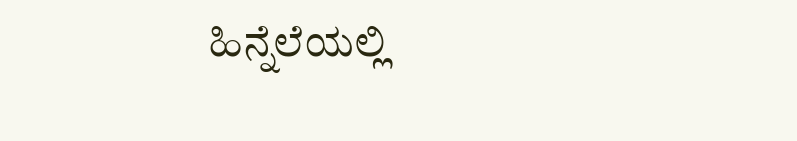ಹಿನ್ನೆಲೆಯಲ್ಲಿ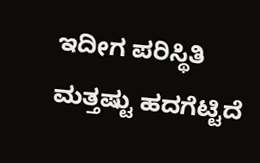ಇದೀಗ ಪರಿಸ್ಥಿತಿ ಮತ್ತಷ್ಟು ಹದಗೆಟ್ಟಿದೆ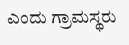ಎಂದು ಗ್ರಾಮಸ್ಥರು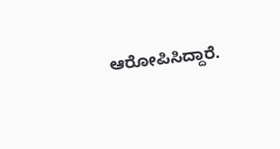ಆರೋಪಿಸಿದ್ದಾರೆ.